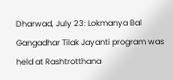Dharwad, July 23: Lokmanya Bal Gangadhar Tilak Jayanti program was held at Rashtrotthana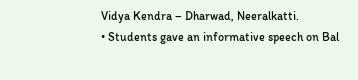Vidya Kendra – Dharwad, Neeralkatti.
• Students gave an informative speech on Bal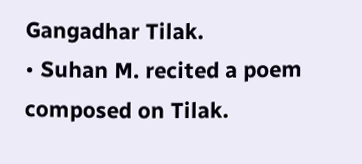Gangadhar Tilak.
• Suhan M. recited a poem composed on Tilak.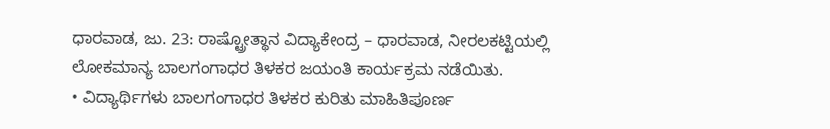ಧಾರವಾಡ, ಜು. 23: ರಾಷ್ಟ್ರೋತ್ಥಾನ ವಿದ್ಯಾಕೇಂದ್ರ – ಧಾರವಾಡ, ನೀರಲಕಟ್ಟಿಯಲ್ಲಿ ಲೋಕಮಾನ್ಯ ಬಾಲಗಂಗಾಧರ ತಿಳಕರ ಜಯಂತಿ ಕಾರ್ಯಕ್ರಮ ನಡೆಯಿತು.
• ವಿದ್ಯಾರ್ಥಿಗಳು ಬಾಲಗಂಗಾಧರ ತಿಳಕರ ಕುರಿತು ಮಾಹಿತಿಪೂರ್ಣ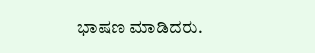ಭಾಷಣ ಮಾಡಿದರು.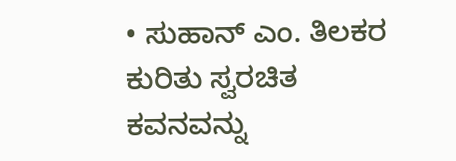• ಸುಹಾನ್ ಎಂ. ತಿಲಕರ ಕುರಿತು ಸ್ವರಚಿತ ಕವನವನ್ನು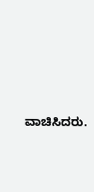ವಾಚಿಸಿದರು.